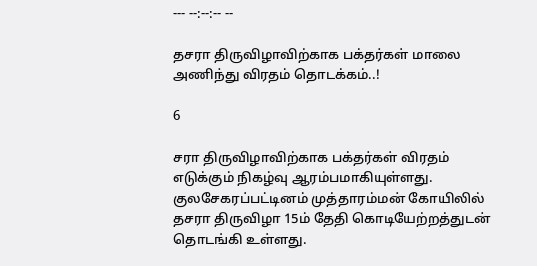--- --:--:-- --

தசரா திருவிழாவிற்காக பக்தர்கள் மாலை அணிந்து விரதம் தொடக்கம்..!

6

சரா திருவிழாவிற்காக பக்தர்கள் விரதம் எடுக்கும் நிகழ்வு ஆரம்பமாகியுள்ளது. குலசேகரப்பட்டினம் முத்தாரம்மன் கோயிலில் தசரா திருவிழா 15ம் தேதி கொடியேற்றத்துடன் தொடங்கி உள்ளது.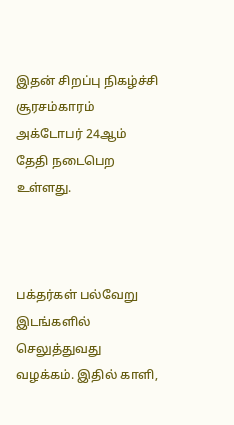இதன் சிறப்பு நிகழ்ச்சி சூரசம்காரம் அக்டோபர் 24ஆம் தேதி நடைபெற உள்ளது.



பக்தர்கள் பல்வேறு இடங்களில் செலுத்துவது வழக்கம். இதில் காளி,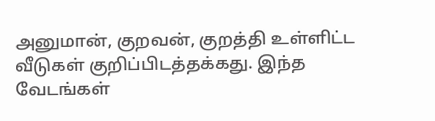அனுமான், குறவன், குறத்தி உள்ளிட்ட வீடுகள் குறிப்பிடத்தக்கது. இந்த வேடங்கள்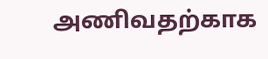அணிவதற்காக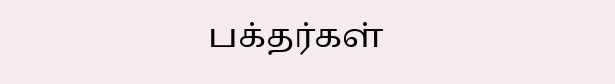பக்தர்கள்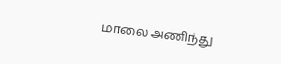மாலை அணிந்து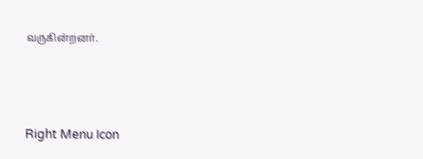வருகின்றனர்.



Right Menu Icon